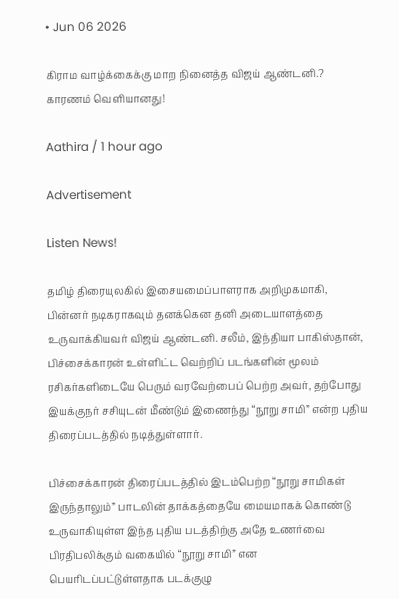• Jun 06 2026

கிராம வாழ்க்கைக்கு மாற நினைத்த விஜய் ஆண்டனி.? காரணம் வெளியானது!

Aathira / 1 hour ago

Advertisement

Listen News!

தமிழ் திரையுலகில் இசையமைப்பாளராக அறிமுகமாகி, பின்னர் நடிகராகவும் தனக்கென தனி அடையாளத்தை உருவாக்கியவர் விஜய் ஆண்டனி. சலீம், இந்தியா பாகிஸ்தான், பிச்சைக்காரன் உள்ளிட்ட வெற்றிப் படங்களின் மூலம் ரசிகர்களிடையே பெரும் வரவேற்பைப் பெற்ற அவர், தற்போது இயக்குநர் சசியுடன் மீண்டும் இணைந்து “நூறு சாமி” என்ற புதிய திரைப்படத்தில் நடித்துள்ளார்.

பிச்சைக்காரன் திரைப்படத்தில் இடம்பெற்ற “நூறு சாமிகள் இருந்தாலும்” பாடலின் தாக்கத்தையே மையமாகக் கொண்டு உருவாகியுள்ள இந்த புதிய படத்திற்கு அதே உணர்வை பிரதிபலிக்கும் வகையில் “நூறு சாமி” என பெயரிடப்பட்டுள்ளதாக படக்குழு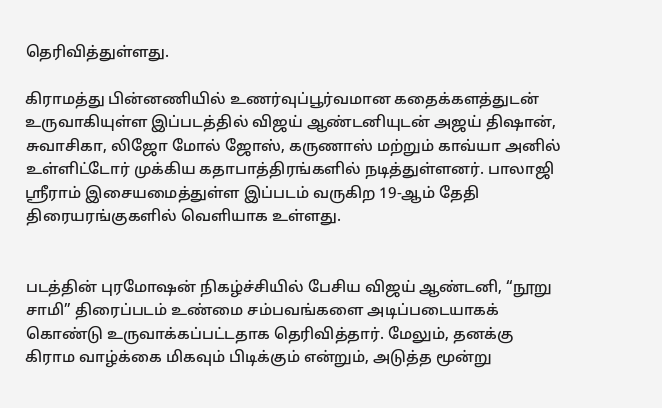தெரிவித்துள்ளது.

கிராமத்து பின்னணியில் உணர்வுப்பூர்வமான கதைக்களத்துடன் உருவாகியுள்ள இப்படத்தில் விஜய் ஆண்டனியுடன் அஜய் திஷான், சுவாசிகா, லிஜோ மோல் ஜோஸ், கருணாஸ் மற்றும் காவ்யா அனில் உள்ளிட்டோர் முக்கிய கதாபாத்திரங்களில் நடித்துள்ளனர். பாலாஜி ஸ்ரீராம் இசையமைத்துள்ள இப்படம் வருகிற 19-ஆம் தேதி திரையரங்குகளில் வெளியாக உள்ளது.


படத்தின் புரமோஷன் நிகழ்ச்சியில் பேசிய விஜய் ஆண்டனி, “நூறு சாமி” திரைப்படம் உண்மை சம்பவங்களை அடிப்படையாகக் கொண்டு உருவாக்கப்பட்டதாக தெரிவித்தார். மேலும், தனக்கு கிராம வாழ்க்கை மிகவும் பிடிக்கும் என்றும், அடுத்த மூன்று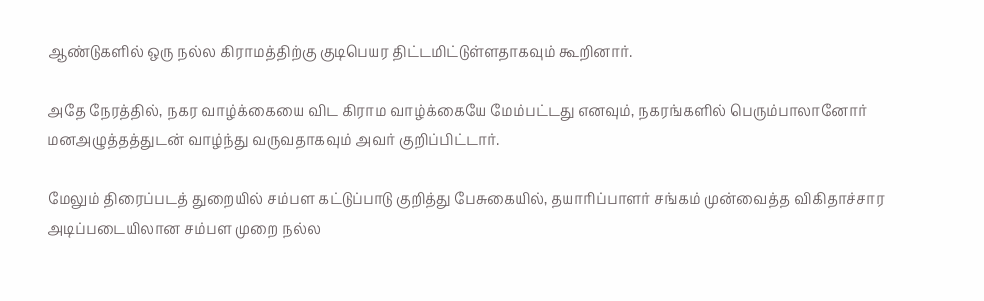ஆண்டுகளில் ஒரு நல்ல கிராமத்திற்கு குடிபெயர திட்டமிட்டுள்ளதாகவும் கூறினார்.

அதே நேரத்தில், நகர வாழ்க்கையை விட கிராம வாழ்க்கையே மேம்பட்டது எனவும், நகரங்களில் பெரும்பாலானோர் மனஅழுத்தத்துடன் வாழ்ந்து வருவதாகவும் அவர் குறிப்பிட்டார்.

மேலும் திரைப்படத் துறையில் சம்பள கட்டுப்பாடு குறித்து பேசுகையில், தயாரிப்பாளர் சங்கம் முன்வைத்த விகிதாச்சார அடிப்படையிலான சம்பள முறை நல்ல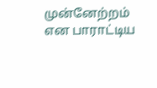முன்னேற்றம் என பாராட்டிய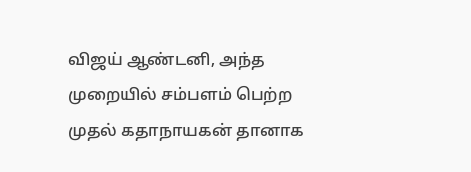விஜய் ஆண்டனி, அந்த முறையில் சம்பளம் பெற்ற முதல் கதாநாயகன் தானாக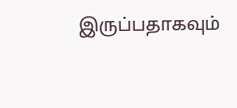இருப்பதாகவும்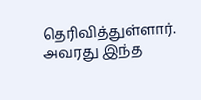தெரிவித்துள்ளார். அவரது இந்த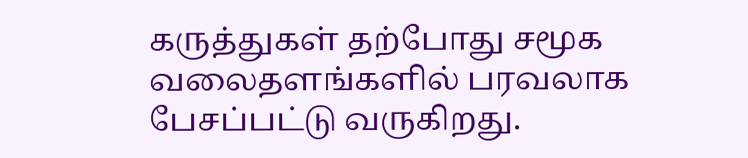கருத்துகள் தற்போது சமூக வலைதளங்களில் பரவலாக பேசப்பட்டு வருகிறது.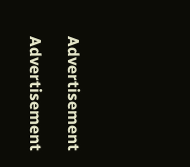Advertisement

Advertisement